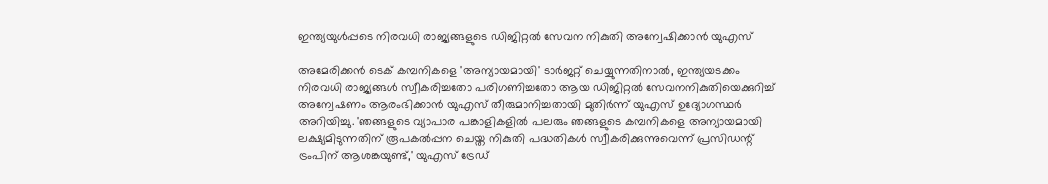ഇന്ത്യയുള്‍പ്പടെ നിരവധി രാജ്യങ്ങളുടെ ഡിജിറ്റല്‍ സേവന നികുതി അന്വേഷിക്കാന്‍ യുഎസ്‌

അമേരിക്കന്‍ ടെക് കമ്പനികളെ 'അന്യായമായി' ടാര്‍ജറ്റ് ചെയ്യുന്നതിനാല്‍, ഇന്ത്യയടക്കം നിരവധി രാജ്യങ്ങള്‍ സ്വീകരിച്ചതോ പരിഗണിച്ചതോ ആയ ഡിജിറ്റല്‍ സേവനനികുതിയെക്കുറിച്ച് അന്വേഷണം ആരംഭിക്കാന്‍ യുഎസ് തീരുമാനിച്ചതായി മുതിര്‍ന്ന് യുഎസ് ഉദ്യോഗസ്ഥര്‍ അറിയിച്ചു. 'ഞങ്ങളുടെ വ്യാപാര പങ്കാളികളില്‍ പലരും ഞങ്ങളുടെ കമ്പനികളെ അന്യായമായി ലക്ഷ്യമിടുന്നതിന് രൂപകല്‍പ്പന ചെയ്ത നികുതി പദ്ധതികള്‍ സ്വീകരിക്കുന്നുവെന്ന് പ്രസിഡന്റ് ട്രംപിന് ആശങ്കയുണ്ട്,' യുഎസ് ട്രേഡ്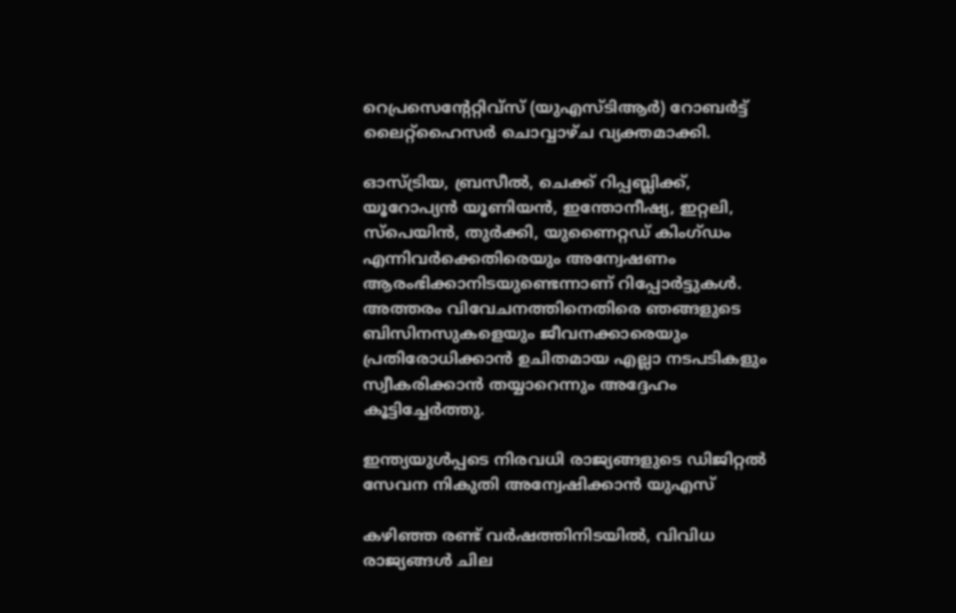റെപ്രസെന്റേറ്റിവ്‌സ് (യുഎസ്ടിആര്‍) റോബര്‍ട്ട് ലൈറ്റ്‌ഹൈസര്‍ ചൊവ്വാഴ്ച വ്യക്തമാക്കി.

ഓസ്ട്രിയ, ബ്രസീല്‍, ചെക്ക് റിപ്പബ്ലിക്ക്, യൂറോപ്യന്‍ യൂണിയന്‍, ഇന്തോനീഷ്യ, ഇറ്റലി, സ്‌പെയിന്‍, തുര്‍ക്കി, യുണൈറ്റഡ് കിംഗ്ഡം എന്നിവര്‍ക്കെതിരെയും അന്വേഷണം ആരംഭിക്കാനിടയുണ്ടെന്നാണ് റിപ്പോര്‍ട്ടുകള്‍. അത്തരം വിവേചനത്തിനെതിരെ ഞങ്ങളുടെ ബിസിനസുകളെയും ജീവനക്കാരെയും പ്രതിരോധിക്കാന്‍ ഉചിതമായ എല്ലാ നടപടികളും സ്വീകരിക്കാന്‍ തയ്യാറെന്നും അദ്ദേഹം കൂട്ടിച്ചേര്‍ത്തു.

ഇന്ത്യയുള്‍പ്പടെ നിരവധി രാജ്യങ്ങളുടെ ഡിജിറ്റല്‍ സേവന നികുതി അന്വേഷിക്കാന്‍ യുഎസ്‌

കഴിഞ്ഞ രണ്ട് വര്‍ഷത്തിനിടയില്‍, വിവിധ രാജ്യങ്ങള്‍ ചില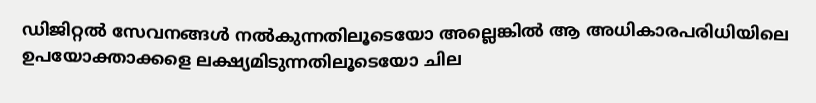ഡിജിറ്റല്‍ സേവനങ്ങള്‍ നല്‍കുന്നതിലൂടെയോ അല്ലെങ്കില്‍ ആ അധികാരപരിധിയിലെ ഉപയോക്താക്കളെ ലക്ഷ്യമിടുന്നതിലൂടെയോ ചില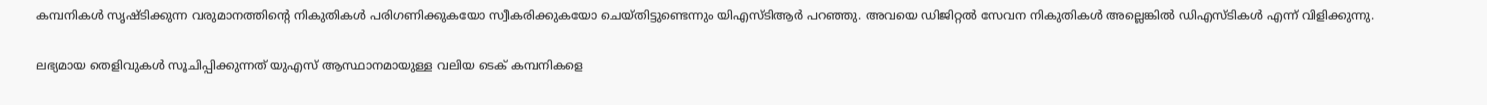കമ്പനികള്‍ സൃഷ്ടിക്കുന്ന വരുമാനത്തിന്റെ നികുതികള്‍ പരിഗണിക്കുകയോ സ്വീകരിക്കുകയോ ചെയ്തിട്ടുണ്ടെന്നും യിഎസ്ടിആര്‍ പറഞ്ഞു. അവയെ ഡിജിറ്റല്‍ സേവന നികുതികള്‍ അല്ലെങ്കില്‍ ഡിഎസ്ടികള്‍ എന്ന് വിളിക്കുന്നു.

ലഭ്യമായ തെളിവുകള്‍ സൂചിപ്പിക്കുന്നത് യുഎസ് ആസ്ഥാനമായുള്ള വലിയ ടെക് കമ്പനികളെ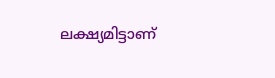ലക്ഷ്യമിട്ടാണ്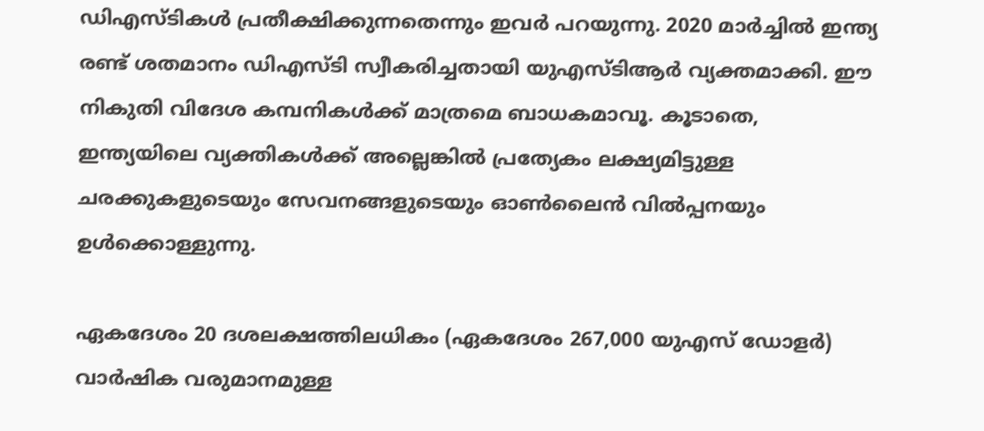ഡിഎസ്ടികള്‍ പ്രതീക്ഷിക്കുന്നതെന്നും ഇവര്‍ പറയുന്നു. 2020 മാര്‍ച്ചില്‍ ഇന്ത്യ രണ്ട് ശതമാനം ഡിഎസ്ടി സ്വീകരിച്ചതായി യുഎസ്ടിആര്‍ വ്യക്തമാക്കി. ഈ നികുതി വിദേശ കമ്പനികള്‍ക്ക് മാത്രമെ ബാധകമാവൂ. കൂടാതെ, ഇന്ത്യയിലെ വ്യക്തികള്‍ക്ക് അല്ലെങ്കില്‍ പ്രത്യേകം ലക്ഷ്യമിട്ടുള്ള ചരക്കുകളുടെയും സേവനങ്ങളുടെയും ഓണ്‍ലൈന്‍ വില്‍പ്പനയും ഉള്‍ക്കൊള്ളുന്നു.

ഏകദേശം 20 ദശലക്ഷത്തിലധികം (ഏകദേശം 267,000 യുഎസ് ഡോളര്‍) വാര്‍ഷിക വരുമാനമുള്ള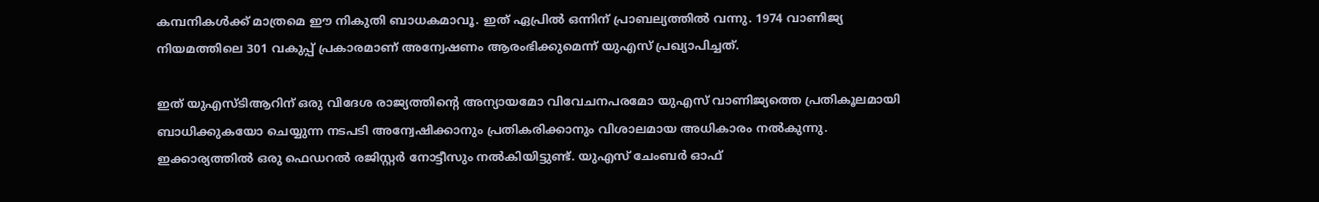കമ്പനികള്‍ക്ക് മാത്രമെ ഈ നികുതി ബാധകമാവൂ. ഇത് ഏപ്രില്‍ ഒന്നിന് പ്രാബല്യത്തില്‍ വന്നു. 1974 വാണിജ്യ നിയമത്തിലെ 301 വകുപ്പ് പ്രകാരമാണ് അന്വേഷണം ആരംഭിക്കുമെന്ന് യുഎസ് പ്രഖ്യാപിച്ചത്.

ഇത് യുഎസ്ടിആറിന് ഒരു വിദേശ രാജ്യത്തിന്റെ അന്യായമോ വിവേചനപരമോ യുഎസ് വാണിജ്യത്തെ പ്രതികൂലമായി ബാധിക്കുകയോ ചെയ്യുന്ന നടപടി അന്വേഷിക്കാനും പ്രതികരിക്കാനും വിശാലമായ അധികാരം നല്‍കുന്നു. ഇക്കാര്യത്തില്‍ ഒരു ഫെഡറല്‍ രജിസ്റ്റര്‍ നോട്ടീസും നല്‍കിയിട്ടുണ്ട്. യുഎസ് ചേംബര്‍ ഓഫ്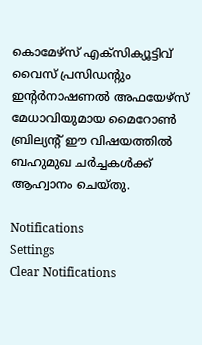കൊമേഴ്‌സ് എക്‌സിക്യൂട്ടിവ് വൈസ് പ്രസിഡന്റും ഇന്റര്‍നാഷണല്‍ അഫയേഴ്‌സ് മേധാവിയുമായ മൈറോണ്‍ ബ്രില്യന്റ് ഈ വിഷയത്തില്‍ ബഹുമുഖ ചര്‍ച്ചകള്‍ക്ക് ആഹ്വാനം ചെയ്തു.

Notifications
Settings
Clear Notifications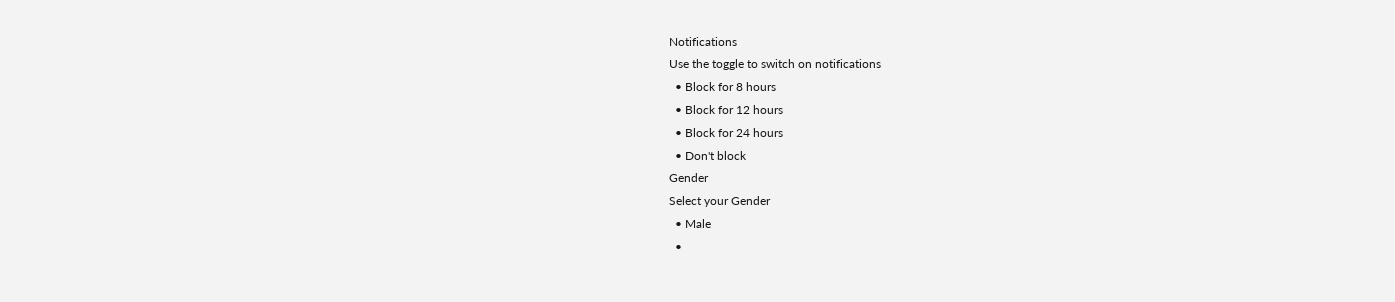Notifications
Use the toggle to switch on notifications
  • Block for 8 hours
  • Block for 12 hours
  • Block for 24 hours
  • Don't block
Gender
Select your Gender
  • Male
  •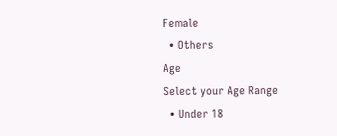Female
  • Others
Age
Select your Age Range
  • Under 18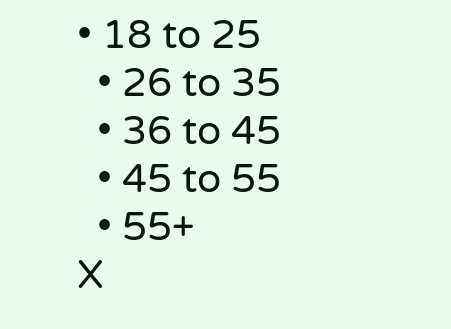• 18 to 25
  • 26 to 35
  • 36 to 45
  • 45 to 55
  • 55+
X